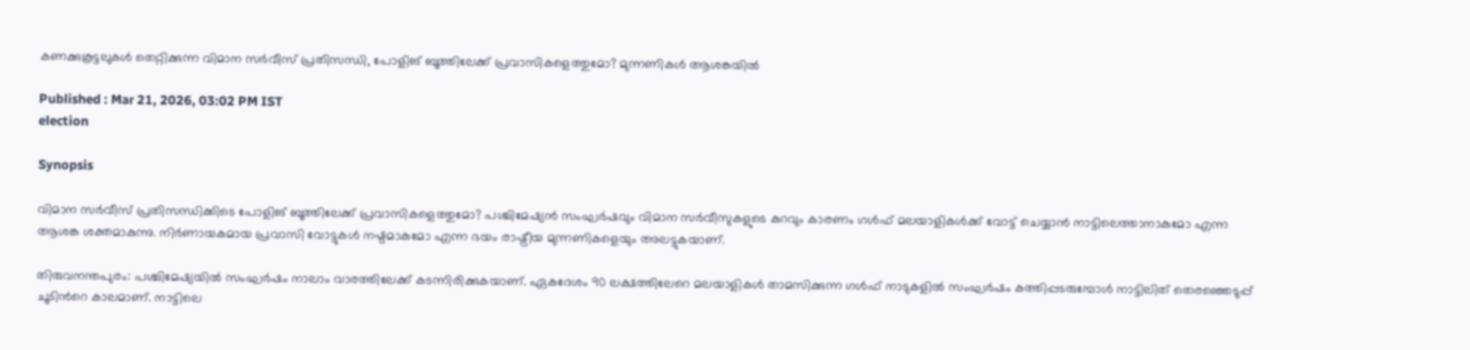കണക്കുകൂട്ടലുകൾ തെറ്റിക്കുന്ന വിമാന സർവീസ് പ്രതിസന്ധി, പോളിങ് ബൂത്തിലേക്ക് പ്രവാസികളെത്തുമോ? മുന്നണികൾ ആശങ്കയിൽ

Published : Mar 21, 2026, 03:02 PM IST
election

Synopsis

വിമാന സർവീസ് പ്രതിസന്ധിക്കിടെ പോളിങ് ബൂത്തിലേക്ക് പ്രവാസികളെത്തുമോ? പശ്ചിമേഷ്യൻ സംഘർഷവും വിമാന സർവീസുകളുടെ കുറവും കാരണം ഗൾഫ് മലയാളികൾക്ക് വോട്ട് ചെയ്യാൻ നാട്ടിലെത്താനാകുമോ എന്ന ആശങ്ക ശക്തമാകുന്നു. നിർണായകമായ പ്രവാസി വോട്ടുകൾ നഷ്ടമാകുമോ എന്ന ഭയം രാഷ്ട്രീയ മുന്നണികളെയും അലട്ടുകയാണ്.

തിരുവനന്തപുരം: പശ്ചിമേഷ്യയിൽ സംഘർഷം നാലാം വാരത്തിലേക്ക് കടന്നിരിക്കുകയാണ്. ഏകദേശം 90 ലക്ഷത്തിലേറെ മലയാളികള്‍ താമസിക്കുന്ന ഗൾഫ് നാടുകളില്‍ സംഘർഷം കത്തിപ്പടരുമ്പോള്‍ നാട്ടിലിത് തെരഞ്ഞെടുപ്പ് ചൂടിന്‍റെ കാലമാണ്. നാട്ടിലെ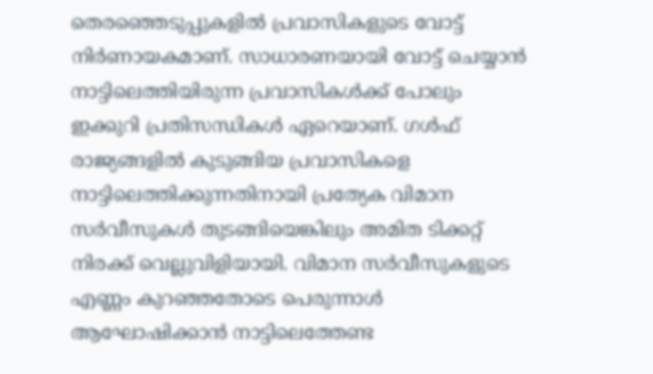തെരഞ്ഞെടുപ്പുകളില്‍ പ്രവാസികളുടെ വോട്ട് നിർണായകമാണ്. സാധാരണയായി വോട്ട് ചെയ്യാൻ നാട്ടിലെത്തിയിരുന്ന പ്രവാസികൾക്ക് പോലും ഇക്കുറി പ്രതിസന്ധികള്‍ ഏറെയാണ്. ഗൾഫ് രാജ്യങ്ങളില്‍ കുടുങ്ങിയ പ്രവാസികളെ നാട്ടിലെത്തിക്കുന്നതിനായി പ്രത്യേക വിമാന സർവീസുകള്‍ തുടങ്ങിയെങ്കിലും അമിത ടിക്കറ്റ് നിരക്ക് വെല്ലുവിളിയായി. വിമാന സർവീസുകളുടെ എണ്ണം കുറഞ്ഞതോടെ പെരുന്നാൾ ആഘോഷിക്കാൻ നാട്ടിലെത്തേണ്ട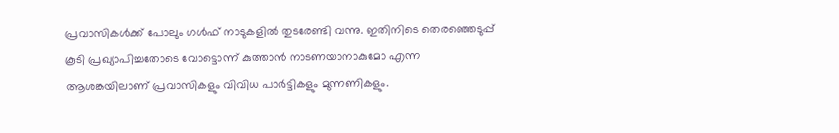പ്രവാസികള്‍ക്ക് പോലും ഗൾഫ് നാടുകളില്‍ തുടരേണ്ടി വന്നു. ഇതിനിടെ തെരഞ്ഞെടുപ്പ് കൂടി പ്രഖ്യാപിച്ചതോടെ വോട്ടൊന്ന് കുത്താൻ നാടണയാനാകുമോ എന്ന ആശങ്കയിലാണ് പ്രവാസികളും വിവിധ പാര്‍ട്ടികളും മുന്നണികളും.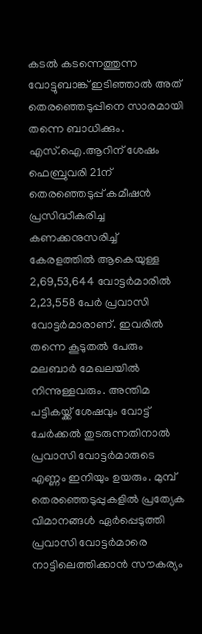കടൽ കടന്നെത്തുന്ന വോട്ടുബാങ്ക് ഇടിഞ്ഞാൽ അത് തെരഞ്ഞെടുപ്പിനെ സാരമായി തന്നെ ബാധിക്കും. എസ്.ഐ.ആറിന് ശേഷം ഫെബ്രുവരി 21ന് തെരഞ്ഞെടുപ്പ് കമീഷൻ പ്രസിദ്ധീകരിച്ച കണക്കനുസരിച്ച് കേരളത്തിൽ ആകെയുള്ള 2,69,53,644 വോട്ടർമാരിൽ 2,23,558 പേർ പ്രവാസി വോട്ടർമാരാണ്. ഇവരിൽ തന്നെ കൂടുതൽ പേരും മലബാർ മേഖലയില്‍ നിന്നുള്ളവരും. അന്തിമ പട്ടികയ്ക്ക് ശേഷവും വോട്ട് ചേർക്കൽ തുടരുന്നതിനാൽ പ്രവാസി വോട്ടർമാരുടെ എണ്ണം ഇനിയും ഉയരും. മുമ്പ് തെരഞ്ഞെടുപ്പുകളില്‍ പ്രത്യേക വിമാനങ്ങള്‍ ഏര്‍പ്പെടുത്തി പ്രവാസി വോട്ടർമാരെ നാട്ടിലെത്തിക്കാൻ സൗകര്യം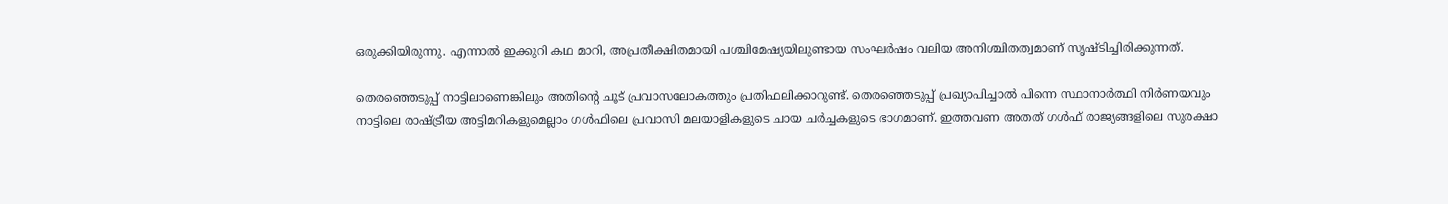ഒരുക്കിയിരുന്നു. എന്നാല്‍ ഇക്കുറി കഥ മാറി, അപ്രതീക്ഷിതമായി പശ്ചിമേഷ്യയിലുണ്ടായ സംഘർഷം വലിയ അനിശ്ചിതത്വമാണ് സൃഷ്ടിച്ചിരിക്കുന്നത്.

തെരഞ്ഞെടുപ്പ് നാട്ടിലാണെങ്കിലും അതിന്‍റെ ചൂട് പ്രവാസലോകത്തും പ്രതിഫലിക്കാറുണ്ട്. തെരഞ്ഞെടുപ്പ് പ്രഖ്യാപിച്ചാൽ പിന്നെ സ്ഥാനാർത്ഥി നിർണയവും നാട്ടിലെ രാഷ്ട്രീയ അട്ടിമറികളുമെല്ലാം ഗൾഫിലെ പ്രവാസി മലയാളികളുടെ ചായ ചർച്ചകളുടെ ഭാഗമാണ്. ഇത്തവണ അതത് ഗൾഫ് രാജ്യങ്ങളിലെ സുരക്ഷാ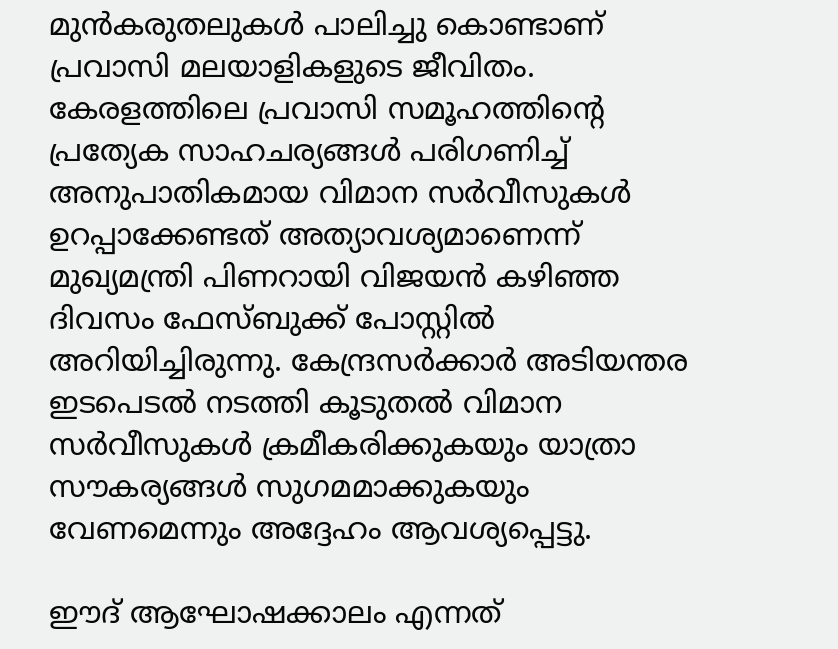മുന്‍കരുതലുകള്‍ പാലിച്ചു കൊണ്ടാണ് പ്രവാസി മലയാളികളുടെ ജീവിതം. കേരളത്തിലെ പ്രവാസി സമൂഹത്തിന്റെ പ്രത്യേക സാഹചര്യങ്ങൾ പരിഗണിച്ച് അനുപാതികമായ വിമാന സർവീസുകൾ ഉറപ്പാക്കേണ്ടത് അത്യാവശ്യമാണെന്ന് മുഖ്യമന്ത്രി പിണറായി വിജയൻ കഴിഞ്ഞ ദിവസം ഫേസ്ബുക്ക് പോസ്റ്റിൽ അറിയിച്ചിരുന്നു. കേന്ദ്രസർക്കാർ അടിയന്തര ഇടപെടൽ നടത്തി കൂടുതൽ വിമാന സർവീസുകൾ ക്രമീകരിക്കുകയും യാത്രാ സൗകര്യങ്ങൾ സുഗമമാക്കുകയും വേണമെന്നും അദ്ദേഹം ആവശ്യപ്പെട്ടു.

ഈദ് ആഘോഷക്കാലം എന്നത്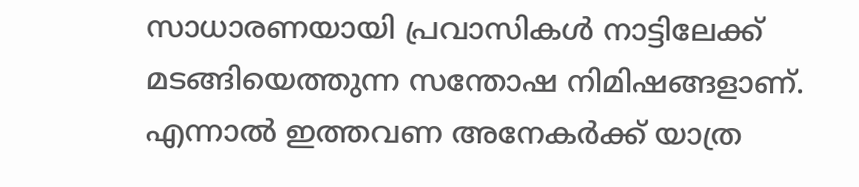സാധാരണയായി പ്രവാസികൾ നാട്ടിലേക്ക് മടങ്ങിയെത്തുന്ന സന്തോഷ നിമിഷങ്ങളാണ്. എന്നാൽ ഇത്തവണ അനേകർക്ക് യാത്ര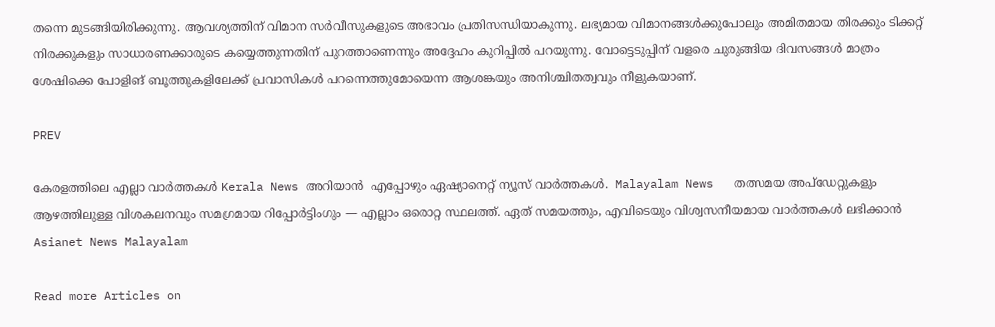തന്നെ മുടങ്ങിയിരിക്കുന്നു. ആവശ്യത്തിന് വിമാന സർവീസുകളുടെ അഭാവം പ്രതിസന്ധിയാകുന്നു. ലഭ്യമായ വിമാനങ്ങൾക്കുപോലും അമിതമായ തിരക്കും ടിക്കറ്റ് നിരക്കുകളും സാധാരണക്കാരുടെ കയ്യെത്തുന്നതിന് പുറത്താണെന്നും അദ്ദേഹം കുറിപ്പിൽ പറയുന്നു. വോട്ടെടുപ്പിന് വളരെ ചുരുങ്ങിയ ദിവസങ്ങൾ മാത്രം ശേഷിക്കെ പോളിങ് ബൂത്തുകളിലേക്ക് പ്രവാസികൾ പറന്നെത്തുമോയെന്ന ആശങ്കയും അനിശ്ചിതത്വവും നീളുകയാണ്.

PREV

കേരളത്തിലെ എല്ലാ വാർത്തകൾ Kerala News അറിയാൻ  എപ്പോഴും ഏഷ്യാനെറ്റ് ന്യൂസ് വാർത്തകൾ.  Malayalam News   തത്സമയ അപ്‌ഡേറ്റുകളും ആഴത്തിലുള്ള വിശകലനവും സമഗ്രമായ റിപ്പോർട്ടിംഗും — എല്ലാം ഒരൊറ്റ സ്ഥലത്ത്. ഏത് സമയത്തും, എവിടെയും വിശ്വസനീയമായ വാർത്തകൾ ലഭിക്കാൻ Asianet News Malayalam

Read more Articles on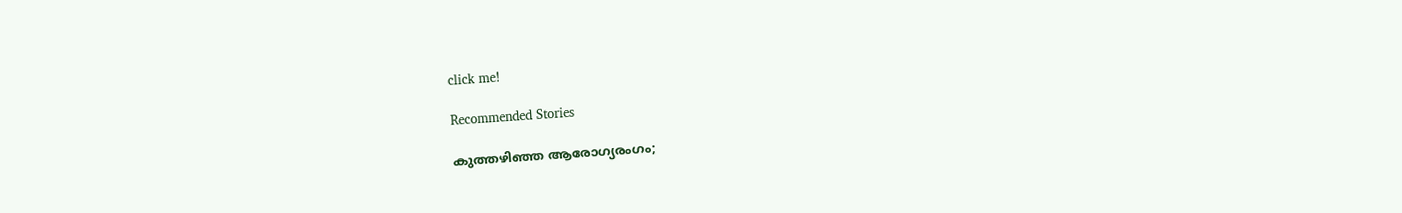click me!

Recommended Stories

കുത്തഴിഞ്ഞ ആരോഗ്യരംഗം;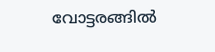വോട്ടരങ്ങില്‍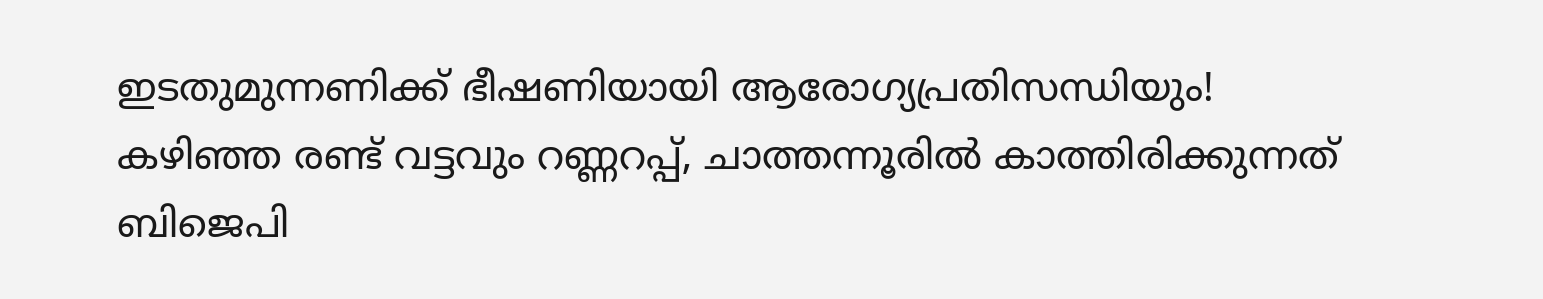ഇടതുമുന്നണിക്ക് ഭീഷണിയായി ആരോഗ്യപ്രതിസന്ധിയും!
കഴിഞ്ഞ രണ്ട് വട്ടവും റണ്ണറപ്പ്, ചാത്തന്നൂരില്‍ കാത്തിരിക്കുന്നത് ബിജെപി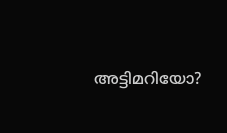അട്ടിമറിയോ?